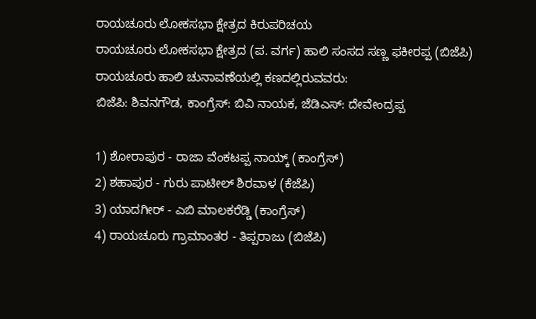ರಾಯಚೂರು ಲೋಕಸಭಾ ಕ್ಷೇತ್ರದ ಕಿರುಪರಿಚಯ
ರಾಯಚೂರು ಲೋಕಸಭಾ ಕ್ಷೇತ್ರದ (ಪ. ವರ್ಗ) ಹಾಲಿ ಸಂಸದ ಸಣ್ಣ ಫಕೀರಪ್ಪ (ಬಿಜೆಪಿ)
ರಾಯಚೂರು ಹಾಲಿ ಚುನಾವಣೆಯಲ್ಲಿ ಕಣದಲ್ಲಿರುವವರು:
ಬಿಜೆಪಿ: ಶಿವನಗೌಡ, ಕಾಂಗ್ರೆಸ್: ಬಿವಿ ನಾಯಕ, ಜೆಡಿಎಸ್: ದೇವೇಂದ್ರಪ್ಪ

1) ಶೋರಾಪುರ - ರಾಜಾ ವೆಂಕಟಪ್ಪ ನಾಯ್ಕ್ (ಕಾಂಗ್ರೆಸ್)
2) ಶಹಾಪುರ - ಗುರು ಪಾಟೀಲ್ ಶಿರವಾಳ (ಕೆಜೆಪಿ)
3) ಯಾದಗೀರ್ - ಎಬಿ ಮಾಲಕರೆಡ್ಡಿ (ಕಾಂಗ್ರೆಸ್)
4) ರಾಯಚೂರು ಗ್ರಾಮಾಂತರ - ತಿಪ್ಪರಾಜು (ಬಿಜೆಪಿ)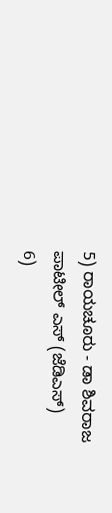5) ರಾಯಚೂರು - ಡಾ ಶಿವರಾಜ ಪಾಟೀಲ್ ಎಸ್ (ಜೆಡಿಎಸ್)
6)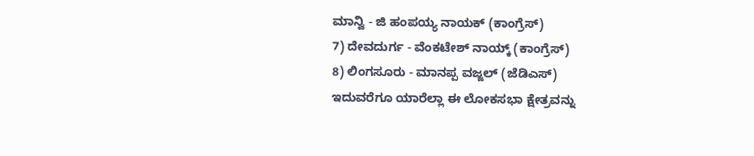ಮಾನ್ವಿ - ಜಿ ಹಂಪಯ್ಯ ನಾಯಕ್ (ಕಾಂಗ್ರೆಸ್)
7) ದೇವದುರ್ಗ - ವೆಂಕಟೇಶ್ ನಾಯ್ಕ್ (ಕಾಂಗ್ರೆಸ್)
8) ಲಿಂಗಸೂರು - ಮಾನಪ್ಪ ವಜ್ಜಲ್ (ಜೆಡಿಎಸ್)
ಇದುವರೆಗೂ ಯಾರೆಲ್ಲಾ ಈ ಲೋಕಸಭಾ ಕ್ಷೇತ್ರವನ್ನು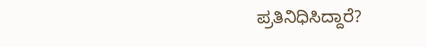ಪ್ರತಿನಿಧಿಸಿದ್ದಾರೆ?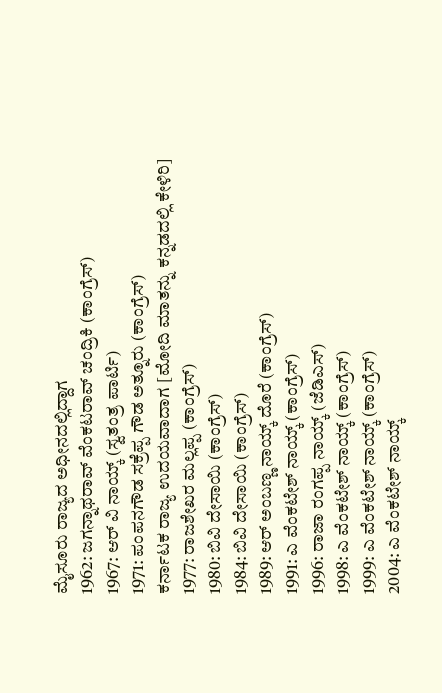ಮೈಸೂರು ರಾಜ್ಯದ ಅಧೀನದಲ್ಲಿದ್ದಾಗ
1962: ಜಗನ್ನಾಥರಾವ್ ವೆಂಕಟರಾವ್ ಚಂದ್ರಿಕಿ (ಕಾಂಗ್ರೆಸ್)
1967: ಆರ್ ವಿ ನಾಯ್ಕ್ (ಸ್ವತಂತ್ರ ಪಾರ್ಟಿ)
1971: ಪಂಪನಗೌಡ ಸಕ್ರೆಪ್ಪ ಗೌಡ ಅತ್ನೂರು (ಕಾಂಗ್ರೆಸ್)
ಕರ್ನಾಟಕ ರಾಜ್ಯ ಉದಯವಾದಾಗ [ಮೋದಿ ಮಾತನ್ನು ಕನ್ನಡದಲ್ಲಿ ಕೇಳಿರಿ]
1977: ರಾಜಶೇಖರ ಮಲ್ಲಪ್ಪ (ಕಾಂಗ್ರೆಸ್)
1980: ಬಿವಿ ದೇಸಾಯಿ (ಕಾಂಗ್ರೆಸ್)
1984: ಬಿವಿ ದೇಸಾಯಿ (ಕಾಂಗ್ರೆಸ್)
1989: ಆರ್ ಅಂಬಣ್ಣ ನಾಯ್ಕ್ ದೊರೆ (ಕಾಂಗ್ರೆಸ್)
1991: ಎ ವೆಂಕಟೇಶ್ ನಾಯ್ಕ್ (ಕಾಂಗ್ರೆಸ್)
1996: ರಾಜಾ ರಂಗಪ್ಪ ನಾಯ್ಕ್ (ಜೆಡಿಎಸ್)
1998: ಎ ವೆಂಕಟೇಶ್ ನಾಯ್ಕ್ (ಕಾಂಗ್ರೆಸ್)
1999: ಎ ವೆಂಕಟೇಶ್ ನಾಯ್ಕ್ (ಕಾಂಗ್ರೆಸ್)
2004: ಎ ವೆಂಕಟೇಶ್ ನಾಯ್ಕ್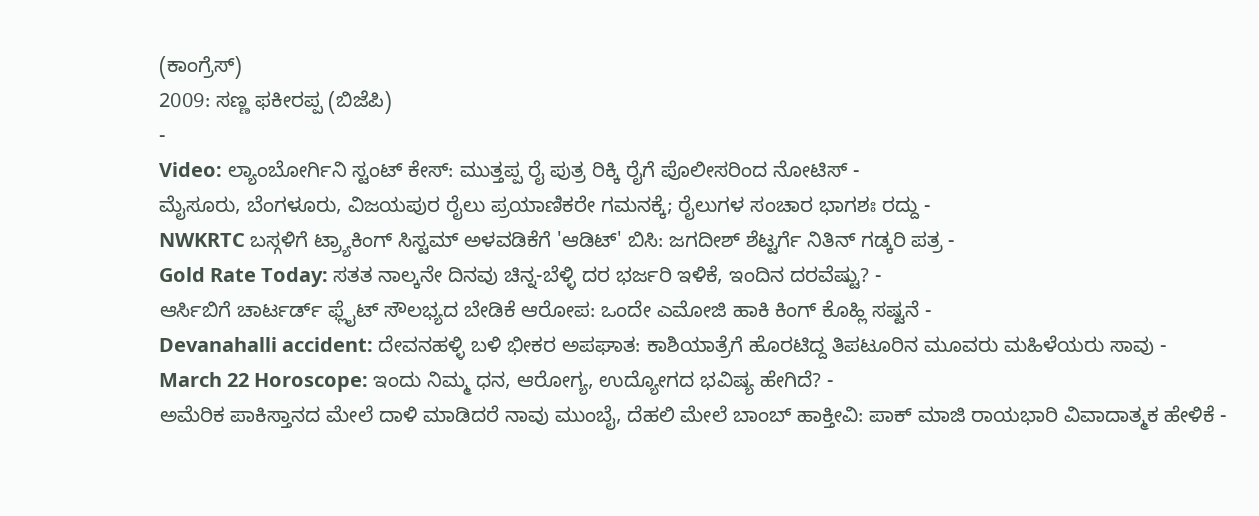(ಕಾಂಗ್ರೆಸ್)
2009: ಸಣ್ಣ ಫಕೀರಪ್ಪ (ಬಿಜೆಪಿ)
-
Video: ಲ್ಯಾಂಬೋರ್ಗಿನಿ ಸ್ಟಂಟ್ ಕೇಸ್: ಮುತ್ತಪ್ಪ ರೈ ಪುತ್ರ ರಿಕ್ಕಿ ರೈಗೆ ಪೊಲೀಸರಿಂದ ನೋಟಿಸ್ -
ಮೈಸೂರು, ಬೆಂಗಳೂರು, ವಿಜಯಪುರ ರೈಲು ಪ್ರಯಾಣಿಕರೇ ಗಮನಕ್ಕೆ; ರೈಲುಗಳ ಸಂಚಾರ ಭಾಗಶಃ ರದ್ದು -
NWKRTC ಬಸ್ಗಳಿಗೆ ಟ್ರ್ಯಾಕಿಂಗ್ ಸಿಸ್ಟಮ್ ಅಳವಡಿಕೆಗೆ 'ಆಡಿಟ್' ಬಿಸಿ: ಜಗದೀಶ್ ಶೆಟ್ಟರ್ಗೆ ನಿತಿನ್ ಗಡ್ಕರಿ ಪತ್ರ -
Gold Rate Today: ಸತತ ನಾಲ್ಕನೇ ದಿನವು ಚಿನ್ನ-ಬೆಳ್ಳಿ ದರ ಭರ್ಜರಿ ಇಳಿಕೆ, ಇಂದಿನ ದರವೆಷ್ಟು? -
ಆರ್ಸಿಬಿಗೆ ಚಾರ್ಟರ್ಡ್ ಫ್ಲೈಟ್ ಸೌಲಭ್ಯದ ಬೇಡಿಕೆ ಆರೋಪ: ಒಂದೇ ಎಮೋಜಿ ಹಾಕಿ ಕಿಂಗ್ ಕೊಹ್ಲಿ ಸಷ್ಟನೆ -
Devanahalli accident: ದೇವನಹಳ್ಳಿ ಬಳಿ ಭೀಕರ ಅಪಘಾತ: ಕಾಶಿಯಾತ್ರೆಗೆ ಹೊರಟಿದ್ದ ತಿಪಟೂರಿನ ಮೂವರು ಮಹಿಳೆಯರು ಸಾವು -
March 22 Horoscope: ಇಂದು ನಿಮ್ಮ ಧನ, ಆರೋಗ್ಯ, ಉದ್ಯೋಗದ ಭವಿಷ್ಯ ಹೇಗಿದೆ? -
ಅಮೆರಿಕ ಪಾಕಿಸ್ತಾನದ ಮೇಲೆ ದಾಳಿ ಮಾಡಿದರೆ ನಾವು ಮುಂಬೈ, ದೆಹಲಿ ಮೇಲೆ ಬಾಂಬ್ ಹಾಕ್ತೀವಿ: ಪಾಕ್ ಮಾಜಿ ರಾಯಭಾರಿ ವಿವಾದಾತ್ಮಕ ಹೇಳಿಕೆ -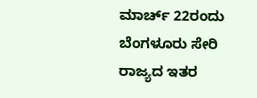ಮಾರ್ಚ್ 22ರಂದು ಬೆಂಗಳೂರು ಸೇರಿ ರಾಜ್ಯದ ಇತರ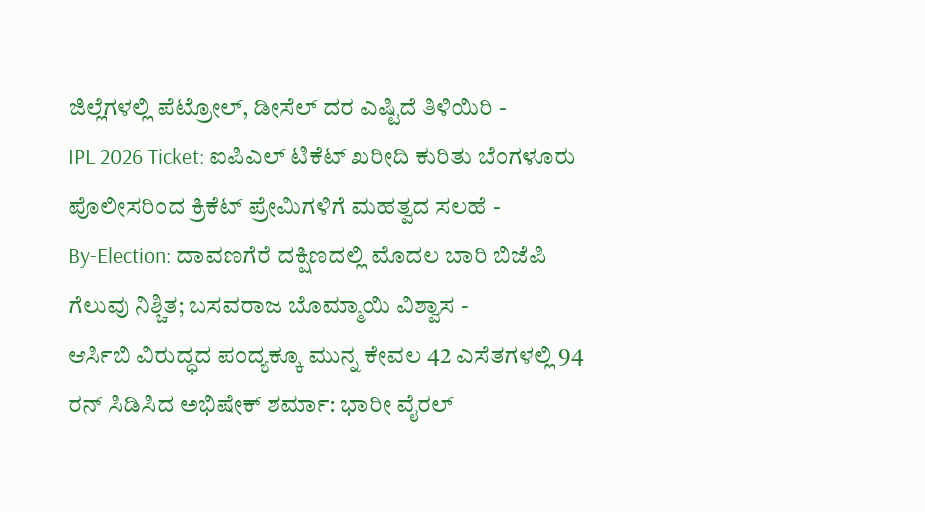ಜಿಲ್ಲೆಗಳಲ್ಲಿ ಪೆಟ್ರೋಲ್, ಡೀಸೆಲ್ ದರ ಎಷ್ಟಿದೆ ತಿಳಿಯಿರಿ -
IPL 2026 Ticket: ಐಪಿಎಲ್ ಟಿಕೆಟ್ ಖರೀದಿ ಕುರಿತು ಬೆಂಗಳೂರು ಪೊಲೀಸರಿಂದ ಕ್ರಿಕೆಟ್ ಪ್ರೇಮಿಗಳಿಗೆ ಮಹತ್ವದ ಸಲಹೆ -
By-Election: ದಾವಣಗೆರೆ ದಕ್ಷಿಣದಲ್ಲಿ ಮೊದಲ ಬಾರಿ ಬಿಜೆಪಿ ಗೆಲುವು ನಿಶ್ಚಿತ; ಬಸವರಾಜ ಬೊಮ್ಮಾಯಿ ವಿಶ್ವಾಸ -
ಆರ್ಸಿಬಿ ವಿರುದ್ಧದ ಪಂದ್ಯಕ್ಕೂ ಮುನ್ನ ಕೇವಲ 42 ಎಸೆತಗಳಲ್ಲಿ 94 ರನ್ ಸಿಡಿಸಿದ ಅಭಿಷೇಕ್ ಶರ್ಮಾ: ಭಾರೀ ವೈರಲ್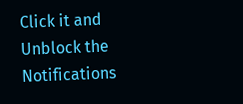Click it and Unblock the Notifications